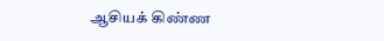ஆசியக் கிண்ண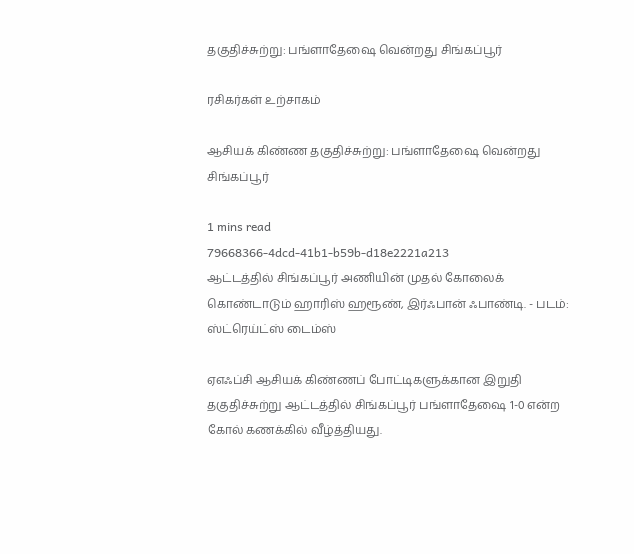தகுதிச்சுற்று: பங்ளாதே‌‌ஷை வென்றது சிங்கப்பூர்

ரசிகர்கள் உற்சாகம்

ஆசியக் கிண்ண தகுதிச்சுற்று: பங்ளாதே‌‌ஷை வென்றது சிங்கப்பூர்

1 mins read
79668366-4dcd-41b1-b59b-d18e2221a213
ஆட்டத்தில் சிங்கப்பூர் அணியின் முதல் கோலைக் கொண்டாடும் ஹாரிஸ் ஹரூண், இர்ஃபான் ஃபாண்டி. - படம்: ஸ்ட்ரெய்ட்ஸ் டைம்ஸ்

ஏஎஃப்சி ஆசியக் கிண்ணப் போட்டிகளுக்கான இறுதி தகுதிச்சுற்று ஆட்டத்தில் சிங்கப்பூர் பங்ளாதே‌‌ஷை 1-0 என்ற கோல் கணக்கில் வீழ்த்தியது.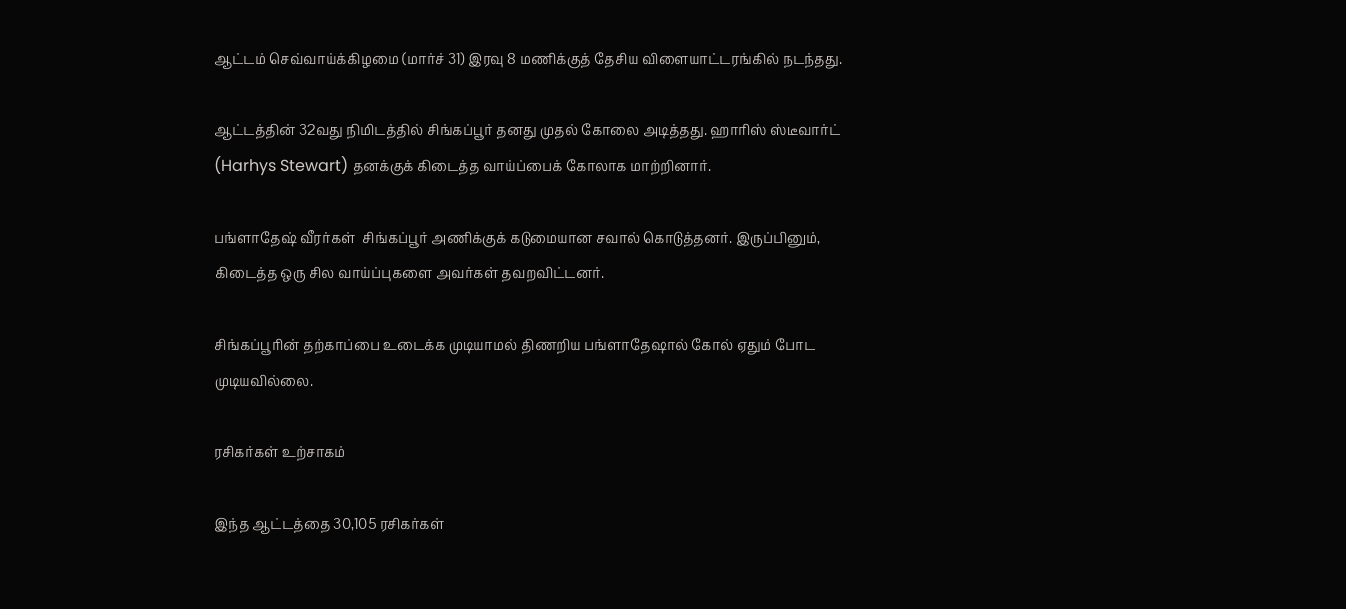ஆட்டம் செவ்வாய்க்கிழமை (மார்ச் 31) இரவு 8 மணிக்குத் தேசிய விளையாட்டரங்கில் நடந்தது.

ஆட்டத்தின் 32வது நிமிடத்தில் சிங்கப்பூர் தனது முதல் கோலை அடித்தது. ஹாரிஸ் ஸ்டீவார்ட் (Harhys Stewart) தனக்குக் கிடைத்த வாய்ப்பைக் கோலாக மாற்றினார்.

பங்ளாதே‌ஷ் வீரர்கள்  சிங்கப்பூர் அணிக்குக் கடுமையான சவால் கொடுத்தனர். இருப்பினும், கிடைத்த ஒரு சில வாய்ப்புகளை அவர்கள் தவறவிட்டனர்.

சிங்கப்பூரின் தற்காப்பை உடைக்க முடியாமல் திணறிய பங்ளாதே‌‌‌ஷால் கோல் ஏதும் போட முடியவில்லை.

ரசிகர்கள் உற்சாகம்

இந்த ஆட்டத்தை 30,105 ரசிகர்கள்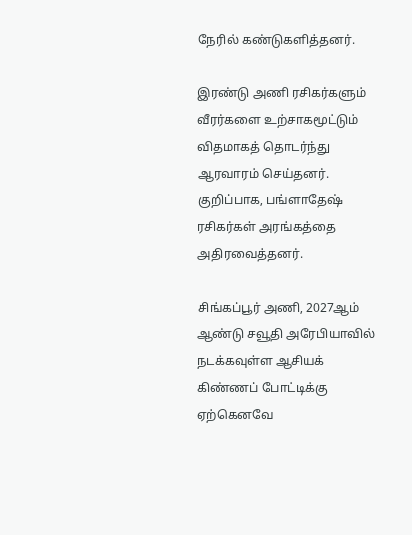நேரில் கண்டுகளித்தனர்.

இரண்டு அணி ரசிகர்களும் வீரர்களை உற்சாகமூட்டும் விதமாகத் தொடர்ந்து ஆரவாரம் செய்தனர். குறிப்பாக, பங்ளாதே‌ஷ் ரசிகர்கள் அரங்கத்தை அதிரவைத்தனர்.

சிங்கப்பூர் அணி, 2027ஆம் ஆண்டு சவூதி அரேபியாவில் நடக்கவுள்ள ஆசியக் கிண்ணப் போட்டிக்கு ஏற்கெனவே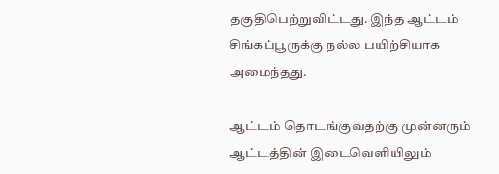தகுதிபெற்றுவிட்டது. இந்த ஆட்டம் சிங்கப்பூருக்கு நல்ல பயிற்சியாக அமைந்தது.

ஆட்டம் தொடங்குவதற்கு முன்னரும்  ஆட்டத்தின் இடைவெளியிலும்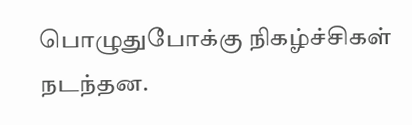பொழுதுபோக்கு நிகழ்ச்சிகள் நடந்தன.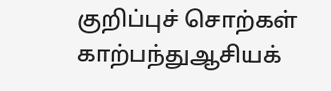குறிப்புச் சொற்கள்
காற்பந்துஆசியக்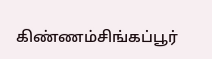கிண்ணம்சிங்கப்பூர்